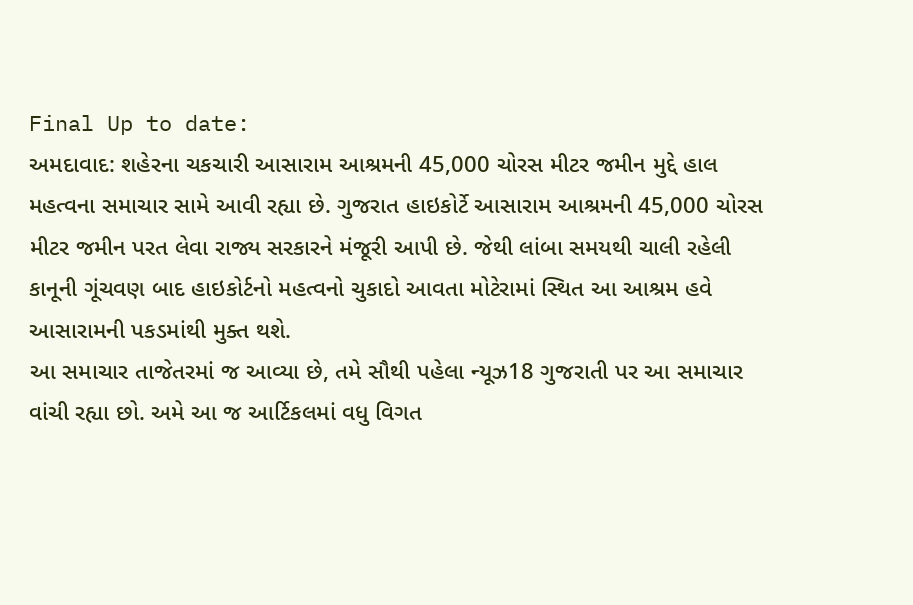Final Up to date:
અમદાવાદ: શહેરના ચકચારી આસારામ આશ્રમની 45,000 ચોરસ મીટર જમીન મુદ્દે હાલ મહત્વના સમાચાર સામે આવી રહ્યા છે. ગુજરાત હાઇકોર્ટે આસારામ આશ્રમની 45,000 ચોરસ મીટર જમીન પરત લેવા રાજ્ય સરકારને મંજૂરી આપી છે. જેથી લાંબા સમયથી ચાલી રહેલી કાનૂની ગૂંચવણ બાદ હાઇકોર્ટનો મહત્વનો ચુકાદો આવતા મોટેરામાં સ્થિત આ આશ્રમ હવે આસારામની પકડમાંથી મુક્ત થશે.
આ સમાચાર તાજેતરમાં જ આવ્યા છે, તમે સૌથી પહેલા ન્યૂઝ18 ગુજરાતી પર આ સમાચાર વાંચી રહ્યા છો. અમે આ જ આર્ટિકલમાં વધુ વિગત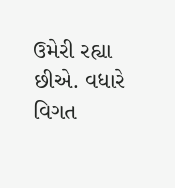ઉમેરી રહ્યા છીએ. વધારે વિગત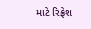માટે રિફ્રેશ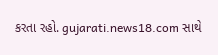કરતા રહો. gujarati.news18.com સાથે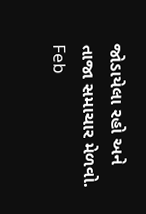જોડાયેલા રહો અને તાજા સમાચાર મેળવો.
Feb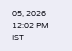05, 2026 12:02 PM IST